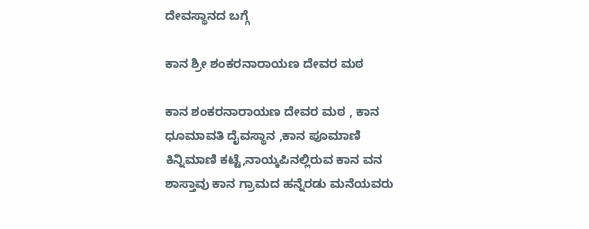ದೇವಸ್ಥಾನದ ಬಗ್ಗೆ

ಕಾನ ಶ್ರೀ ಶಂಕರನಾರಾಯಣ ದೇವರ ಮಠ

ಕಾನ ಶಂಕರನಾರಾಯಣ ದೇವರ ಮಠ , ಕಾನ ಧೂಮಾವತಿ ದೈವಸ್ಥಾನ ,ಕಾನ ಪೂಮಾಣಿ ಕಿನ್ನಿಮಾಣಿ ಕಟ್ಟೆ,ನಾಯ್ಕಪಿನಲ್ಲಿರುವ ಕಾನ ವನ ಶಾಸ್ತಾವು ಕಾನ ಗ್ರಾಮದ ಹನ್ನೆರಡು ಮನೆಯವರು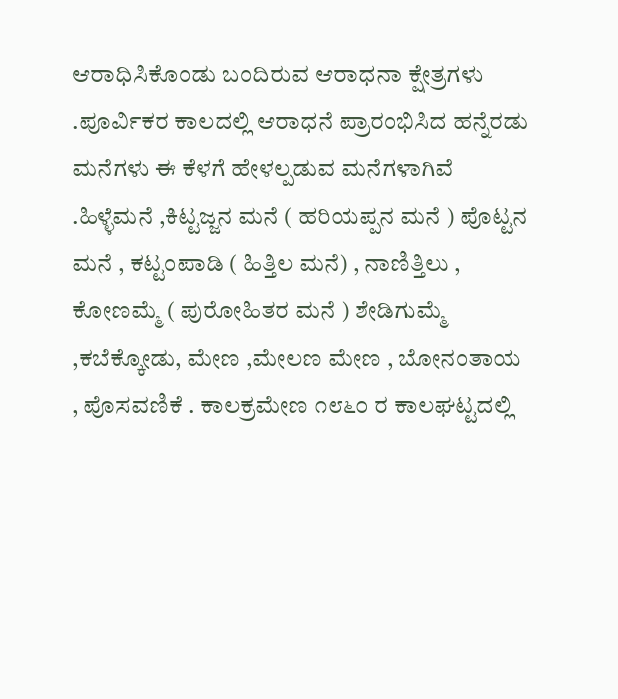ಆರಾಧಿಸಿಕೊಂಡು ಬಂದಿರುವ ಆರಾಧನಾ ಕ್ಷೇತ್ರಗಳು .ಪೂರ್ವಿಕರ ಕಾಲದಲ್ಲಿ ಆರಾಧನೆ ಪ್ರಾರಂಭಿಸಿದ ಹನ್ನೆರಡು ಮನೆಗಳು ಈ ಕೆಳಗೆ ಹೇಳಲ್ಪಡುವ ಮನೆಗಳಾಗಿವೆ .ಹಿಳ್ಳೆಮನೆ ,ಕಿಟ್ಟಜ್ಜನ ಮನೆ ( ಹರಿಯಪ್ಪನ ಮನೆ ) ಪೊಟ್ಟನ ಮನೆ , ಕಟ್ಟಂಪಾಡಿ ( ಹಿತ್ತಿಲ ಮನೆ) , ನಾಣಿತ್ತಿಲು , ಕೋಣಮ್ಮೆ ( ಪುರೋಹಿತರ ಮನೆ ) ಶೇಡಿಗುಮ್ಮೆ ,ಕಬೆಕ್ಕೋಡು, ಮೇಣ ,ಮೇಲಣ ಮೇಣ , ಬೋನಂತಾಯ , ಪೊಸವಣಿಕೆ . ಕಾಲಕ್ರಮೇಣ ೧೮೬೦ ರ ಕಾಲಘಟ್ಟದಲ್ಲಿ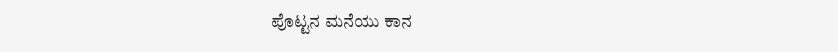ಪೊಟ್ಟನ ಮನೆಯು ಕಾನ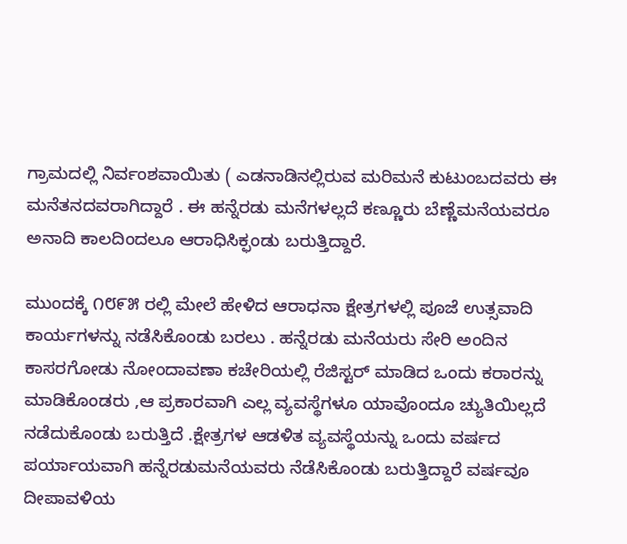ಗ್ರಾಮದಲ್ಲಿ ನಿರ್ವಂಶವಾಯಿತು ( ಎಡನಾಡಿನಲ್ಲಿರುವ ಮರಿಮನೆ ಕುಟುಂಬದವರು ಈ ಮನೆತನದವರಾಗಿದ್ದಾರೆ . ಈ ಹನ್ನೆರಡು ಮನೆಗಳಲ್ಲದೆ ಕಣ್ಣೂರು ಬೆಣ್ಣೆಮನೆಯವರೂ ಅನಾದಿ ಕಾಲದಿಂದಲೂ ಆರಾಧಿಸಿಕ್ಫಂಡು ಬರುತ್ತಿದ್ದಾರೆ.

ಮುಂದಕ್ಕೆ ೧೮೯೫ ರಲ್ಲಿ ಮೇಲೆ ಹೇಳಿದ ಆರಾಧನಾ ಕ್ಷೇತ್ರಗಳಲ್ಲಿ ಪೂಜೆ ಉತ್ಸವಾದಿ ಕಾರ್ಯಗಳನ್ನು ನಡೆಸಿಕೊಂಡು ಬರಲು . ಹನ್ನೆರಡು ಮನೆಯರು ಸೇರಿ ಅಂದಿನ ಕಾಸರಗೋಡು ನೋಂದಾವಣಾ ಕಚೇರಿಯಲ್ಲಿ ರೆಜಿಸ್ಟರ್ ಮಾಡಿದ ಒಂದು ಕರಾರನ್ನು ಮಾಡಿಕೊಂಡರು ,ಆ ಪ್ರಕಾರವಾಗಿ ಎಲ್ಲ ವ್ಯವಸ್ಥೆಗಳೂ ಯಾವೊಂದೂ ಚ್ಯುತಿಯಿಲ್ಲದೆ ನಡೆದುಕೊಂಡು ಬರುತ್ತಿದೆ .ಕ್ಷೇತ್ರಗಳ ಆಡಳಿತ ವ್ಯವಸ್ಥೆಯನ್ನು ಒಂದು ವರ್ಷದ ಪರ್ಯಾಯವಾಗಿ ಹನ್ನೆರಡುಮನೆಯವರು ನೆಡೆಸಿಕೊಂಡು ಬರುತ್ತಿದ್ದಾರೆ ವರ್ಷವೂ ದೀಪಾವಳಿಯ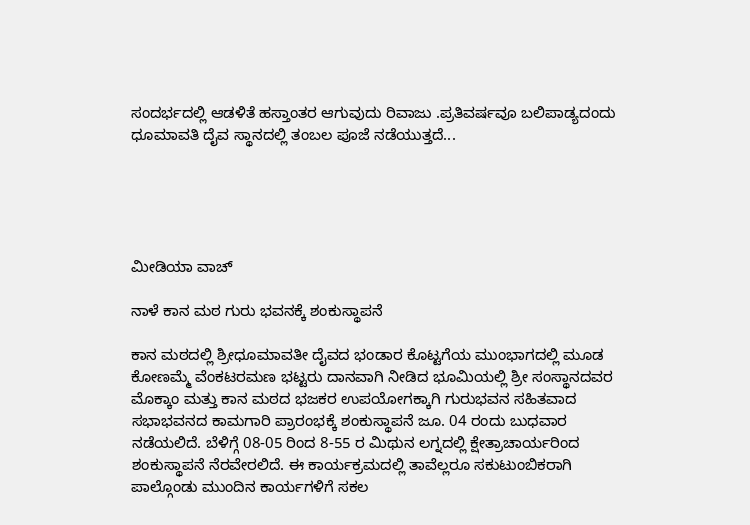ಸಂದರ್ಭದಲ್ಲಿ ಆಡಳಿತೆ ಹಸ್ತಾಂತರ ಆಗುವುದು ರಿವಾಜು .ಪ್ರತಿವರ್ಷವೂ ಬಲಿಪಾಡ್ಯದಂದು ಧೂಮಾವತಿ ದೈವ ಸ್ಥಾನದಲ್ಲಿ ತಂಬಲ ಪೂಜೆ ನಡೆಯುತ್ತದೆ...





ಮೀಡಿಯಾ ವಾಚ್

ನಾಳೆ ಕಾನ ಮಠ ಗುರು ಭವನಕ್ಕೆ ಶಂಕುಸ್ಥಾಪನೆ

ಕಾನ ಮಠದಲ್ಲಿ ಶ್ರೀಧೂಮಾವತೀ ದೈವದ ಭಂಡಾರ ಕೊಟ್ಟಗೆಯ ಮುಂಭಾಗದಲ್ಲಿ ಮೂಡ ಕೋಣಮ್ಮೆ ವೆಂಕಟರಮಣ ಭಟ್ಟರು ದಾನವಾಗಿ ನೀಡಿದ ಭೂಮಿಯಲ್ಲಿ ಶ್ರೀ ಸಂಸ್ಥಾನದವರ ಮೊಕ್ಕಾಂ ಮತ್ತು ಕಾನ ಮಠದ ಭಜಕರ ಉಪಯೋಗಕ್ಕಾಗಿ ಗುರುಭವನ ಸಹಿತವಾದ ಸಭಾಭವನದ ಕಾಮಗಾರಿ ಪ್ರಾರಂಭಕ್ಕೆ ಶಂಕುಸ್ಥಾಪನೆ ಜೂ. 04 ರಂದು ಬುಧವಾರ ನಡೆಯಲಿದೆ. ಬೆಳಿಗ್ಗೆ 08-05 ರಿಂದ 8-55 ರ ಮಿಥುನ ಲಗ್ನದಲ್ಲಿ ಕ್ಷೇತ್ರಾಚಾರ್ಯರಿಂದ ಶಂಕುಸ್ಥಾಪನೆ ನೆರವೇರಲಿದೆ. ಈ ಕಾರ್ಯಕ್ರಮದಲ್ಲಿ ತಾವೆಲ್ಲರೂ ಸಕುಟುಂಬಿಕರಾಗಿ ಪಾಲ್ಗೊಂಡು ಮುಂದಿನ ಕಾರ್ಯಗಳಿಗೆ ಸಕಲ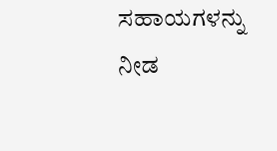ಸಹಾಯಗಳನ್ನು ನೀಡ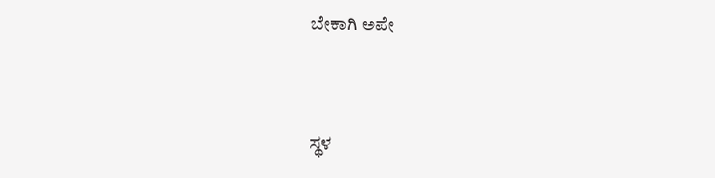ಬೇಕಾಗಿ ಅಪೇ



ಸ್ಥಳ